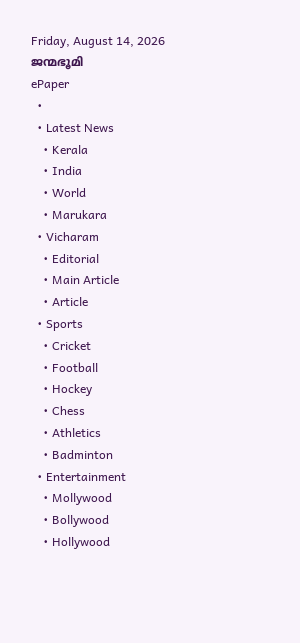Friday, August 14, 2026
ജന്മഭൂമി
ePaper
  •
  • Latest News
    • Kerala
    • India
    • World
    • Marukara
  • Vicharam
    • Editorial
    • Main Article
    • Article
  • Sports
    • Cricket
    • Football
    • Hockey
    • Chess
    • Athletics
    • Badminton
  • Entertainment
    • Mollywood
    • Bollywood
    • Hollywood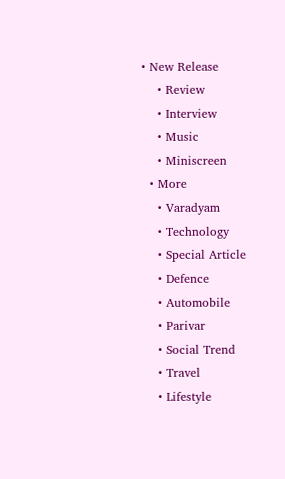• New Release
    • Review
    • Interview
    • Music
    • Miniscreen
  • More
    • Varadyam
    • Technology
    • Special Article
    • Defence
    • Automobile
    • Parivar
    • Social Trend
    • Travel
    • Lifestyle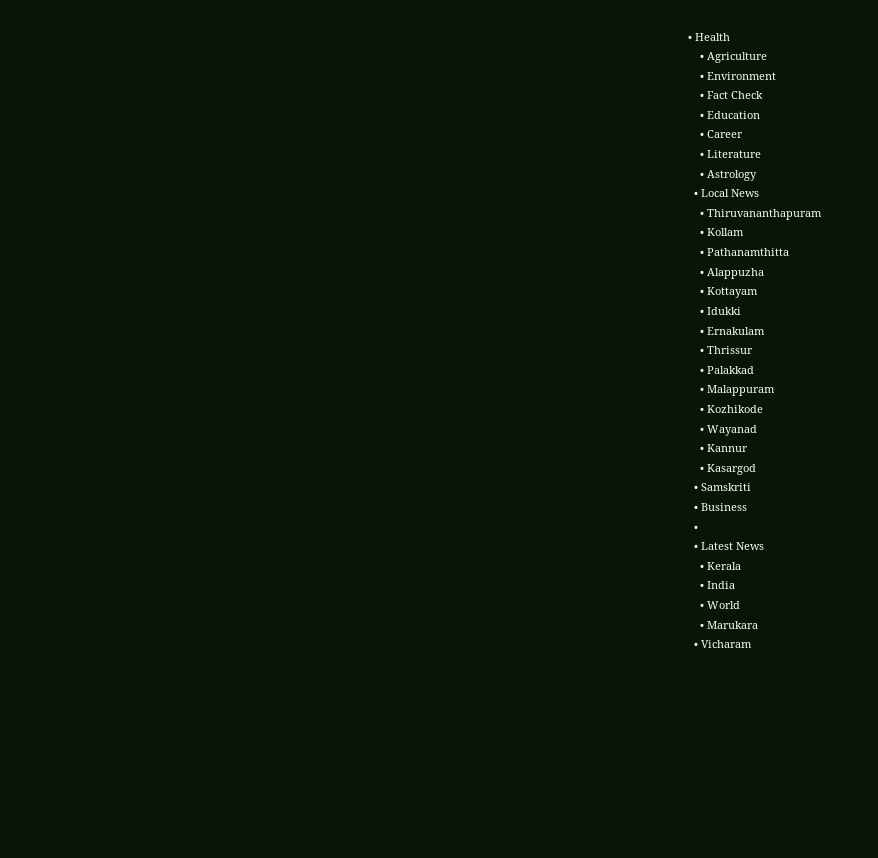• Health
    • Agriculture
    • Environment
    • Fact Check
    • Education
    • Career
    • Literature
    • Astrology
  • Local News
    • Thiruvananthapuram
    • Kollam
    • Pathanamthitta
    • Alappuzha
    • Kottayam
    • Idukki
    • Ernakulam
    • Thrissur
    • Palakkad
    • Malappuram
    • Kozhikode
    • Wayanad
    • Kannur
    • Kasargod
  • Samskriti
  • Business
  •
  • Latest News
    • Kerala
    • India
    • World
    • Marukara
  • Vicharam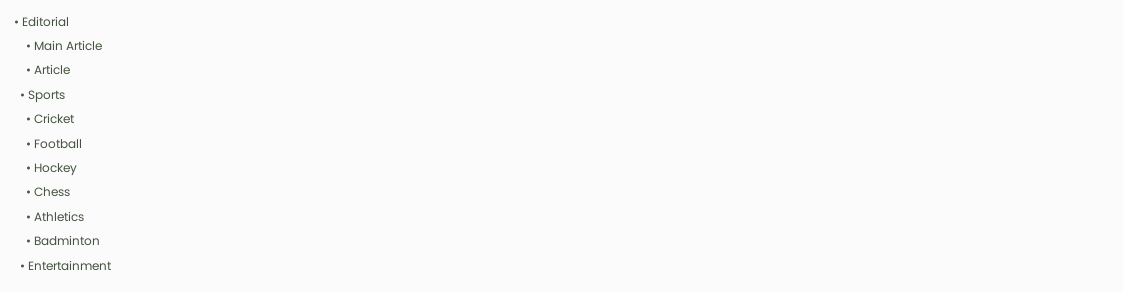• Editorial
    • Main Article
    • Article
  • Sports
    • Cricket
    • Football
    • Hockey
    • Chess
    • Athletics
    • Badminton
  • Entertainment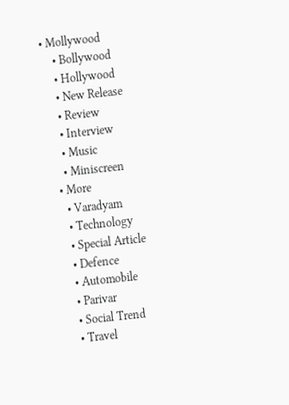• Mollywood
    • Bollywood
    • Hollywood
    • New Release
    • Review
    • Interview
    • Music
    • Miniscreen
  • More
    • Varadyam
    • Technology
    • Special Article
    • Defence
    • Automobile
    • Parivar
    • Social Trend
    • Travel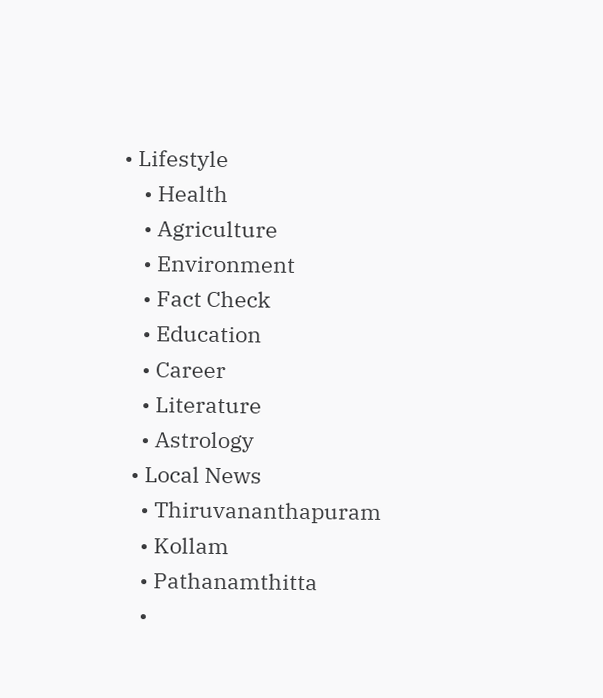• Lifestyle
    • Health
    • Agriculture
    • Environment
    • Fact Check
    • Education
    • Career
    • Literature
    • Astrology
  • Local News
    • Thiruvananthapuram
    • Kollam
    • Pathanamthitta
    •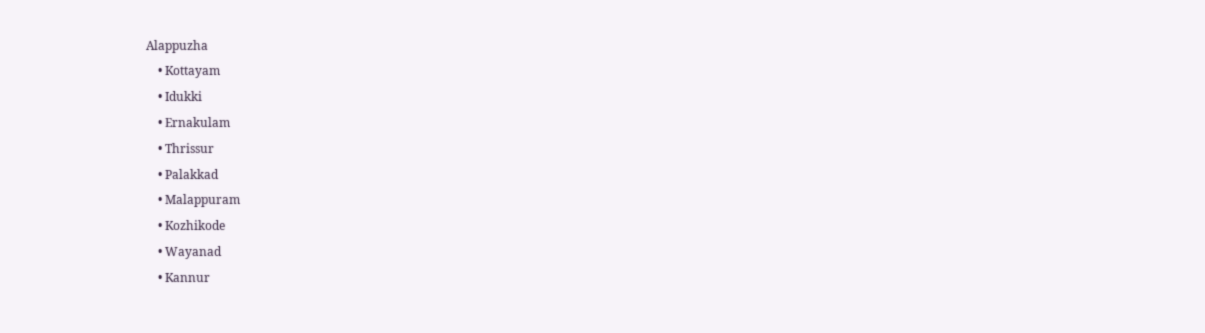Alappuzha
    • Kottayam
    • Idukki
    • Ernakulam
    • Thrissur
    • Palakkad
    • Malappuram
    • Kozhikode
    • Wayanad
    • Kannur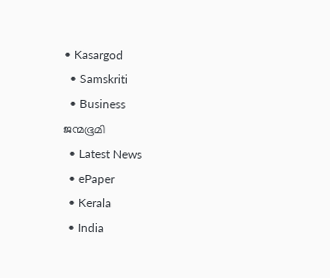• Kasargod
  • Samskriti
  • Business
ജന്മഭൂമി
  • Latest News
  • ePaper
  • Kerala
  • India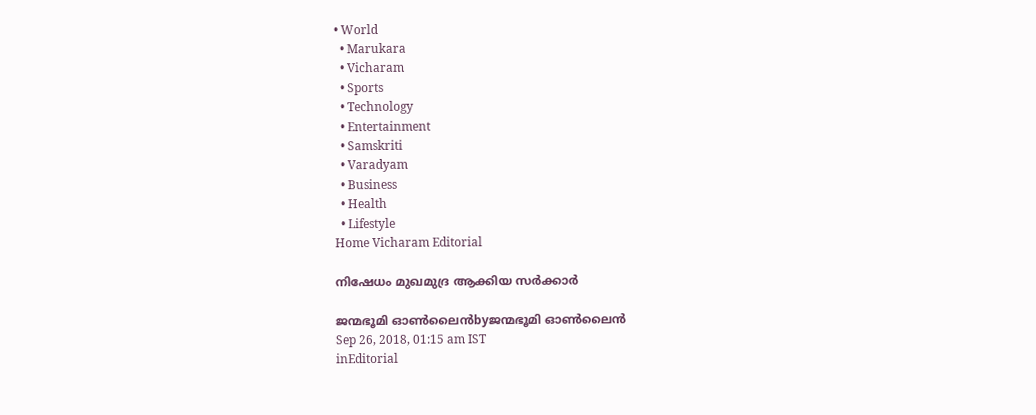• World
  • Marukara
  • Vicharam
  • Sports
  • Technology
  • Entertainment
  • Samskriti
  • Varadyam
  • Business
  • Health
  • Lifestyle
Home Vicharam Editorial

നിഷേധം മുഖമുദ്ര ആക്കിയ സര്‍ക്കാര്‍

ജന്മഭൂമി ഓണ്‍ലൈന്‍byജന്മഭൂമി ഓണ്‍ലൈന്‍
Sep 26, 2018, 01:15 am IST
inEditorial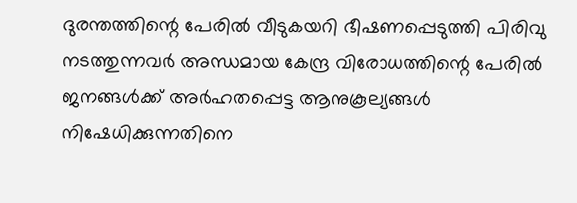ദുരന്തത്തിന്റെ പേരില്‍ വീടുകയറി ഭീഷണപ്പെടുത്തി പിരിവു നടത്തുന്നവര്‍ അന്ധമായ കേന്ദ്ര വിരോധത്തിന്റെ പേരില്‍ ജനങ്ങള്‍ക്ക് അര്‍ഹതപ്പെട്ട ആനുകൂല്യങ്ങള്‍ നിഷേധിക്കുന്നതിനെ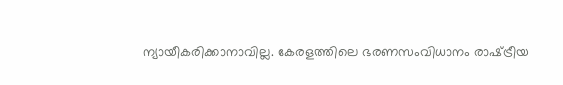ന്യായീകരിക്കാനാവില്ല. കേരളത്തിലെ ഭരണസംവിധാനം രാഷ്‌ട്രീയ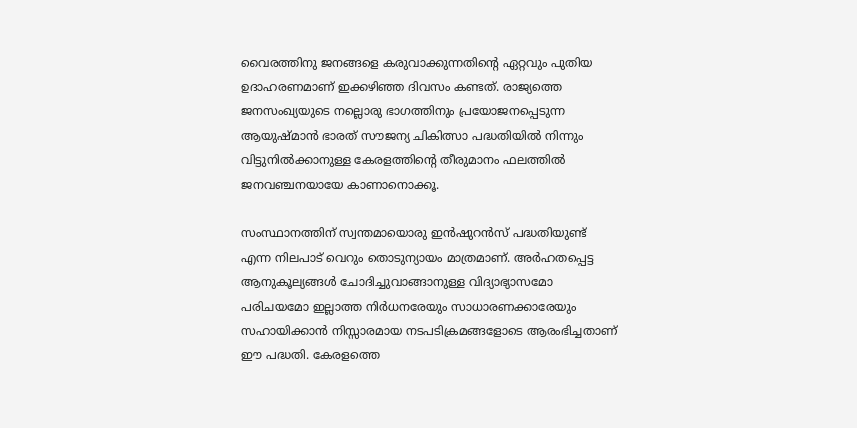വൈരത്തിനു ജനങ്ങളെ കരുവാക്കുന്നതിന്റെ ഏറ്റവും പുതിയ ഉദാഹരണമാണ് ഇക്കഴിഞ്ഞ ദിവസം കണ്ടത്. രാജ്യത്തെ ജനസംഖ്യയുടെ നല്ലൊരു ഭാഗത്തിനും പ്രയോജനപ്പെടുന്ന ആയുഷ്മാന്‍ ഭാരത് സൗജന്യ ചികിത്സാ പദ്ധതിയില്‍ നിന്നും വിട്ടുനില്‍ക്കാനുള്ള കേരളത്തിന്റെ തീരുമാനം ഫലത്തില്‍ ജനവഞ്ചനയായേ കാണാനൊക്കൂ.

സംസ്ഥാനത്തിന് സ്വന്തമായൊരു ഇന്‍ഷുറന്‍സ് പദ്ധതിയുണ്ട് എന്ന നിലപാട് വെറും തൊടുന്യായം മാത്രമാണ്. അര്‍ഹതപ്പെട്ട ആനുകൂല്യങ്ങള്‍ ചോദിച്ചുവാങ്ങാനുള്ള വിദ്യാഭ്യാസമോ പരിചയമോ ഇല്ലാത്ത നിര്‍ധനരേയും സാധാരണക്കാരേയും സഹായിക്കാന്‍ നിസ്സാരമായ നടപടിക്രമങ്ങളോടെ ആരംഭിച്ചതാണ് ഈ പദ്ധതി. കേരളത്തെ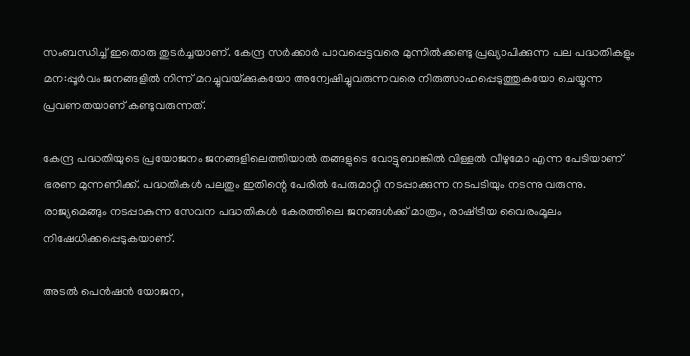സംബന്ധിച്ച് ഇതൊരു തുടര്‍ച്ചയാണ്. കേന്ദ്ര സര്‍ക്കാര്‍ പാവപ്പെട്ടവരെ മുന്നില്‍ക്കണ്ടു പ്രഖ്യാപിക്കുന്ന പല പദ്ധതികളും മന:പ്പൂര്‍വം ജനങ്ങളില്‍ നിന്ന് മറച്ചുവയ്‌ക്കുകയോ അന്വേഷിച്ചുവരുന്നവരെ നിരുത്സാഹപ്പെടുത്തുകയോ ചെയ്യുന്ന പ്രവണതയാണ് കണ്ടുവരുന്നത്.

കേന്ദ്ര പദ്ധതിയുടെ പ്രയോജനം ജനങ്ങളിലെത്തിയാല്‍ തങ്ങളുടെ വോട്ടുബാങ്കില്‍ വിള്ളല്‍ വീഴുമോ എന്ന പേടിയാണ് ഭരണ മുന്നണിക്ക്. പദ്ധതികള്‍ പലതും ഇതിന്റെ പേരില്‍ പേരുമാറ്റി നടപ്പാക്കുന്ന നടപടിയും നടന്നു വരുന്നു. രാജ്യമെങ്ങും നടപ്പാകുന്ന സേവന പദ്ധതികള്‍ കേരത്തിലെ ജനങ്ങള്‍ക്ക് മാത്രം, രാഷ്‌ട്രീയ വൈരംമൂലം നിഷേധിക്കപ്പെടുകയാണ്.

അടല്‍ പെന്‍ഷന്‍ യോജന,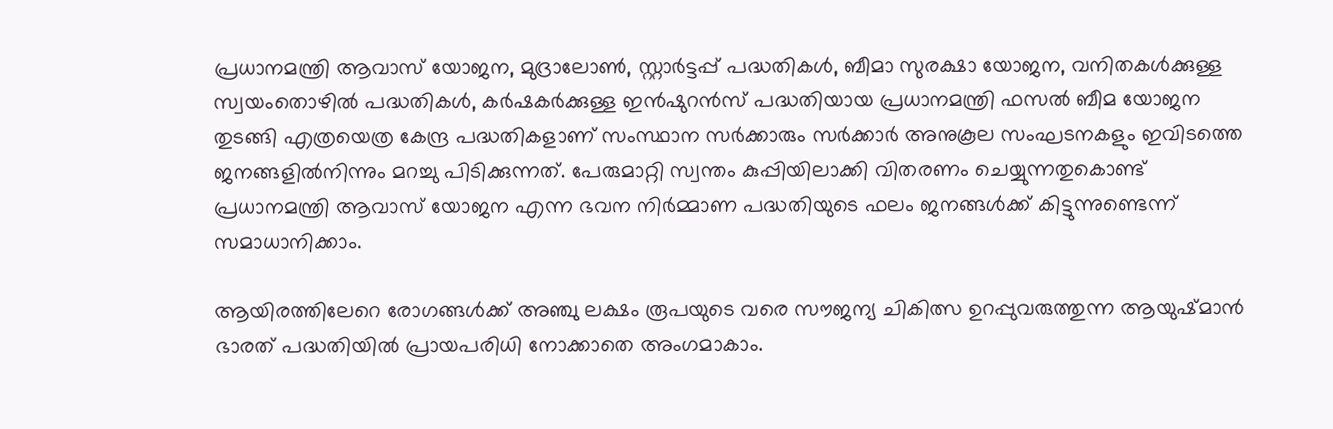പ്രധാനമന്ത്രി ആവാസ് യോജന, മുദ്രാലോണ്‍, സ്റ്റാര്‍ട്ടപ്പ് പദ്ധതികള്‍, ബീമാ സുരക്ഷാ യോജന, വനിതകള്‍ക്കുള്ള സ്വയംതൊഴില്‍ പദ്ധതികള്‍, കര്‍ഷകര്‍ക്കുള്ള ഇന്‍ഷുറന്‍സ് പദ്ധതിയായ പ്രധാനമന്ത്രി ഫസല്‍ ബീമ യോജന തുടങ്ങി എത്രയെത്ര കേന്ദ്ര പദ്ധതികളാണ് സംസ്ഥാന സര്‍ക്കാരും സര്‍ക്കാര്‍ അനുകൂല സംഘടനകളും ഇവിടത്തെ ജനങ്ങളില്‍നിന്നും മറച്ചു പിടിക്കുന്നത്. പേരുമാറ്റി സ്വന്തം കുപ്പിയിലാക്കി വിതരണം ചെയ്യുന്നതുകൊണ്ട് പ്രധാനമന്ത്രി ആവാസ് യോജന എന്ന ഭവന നിര്‍മ്മാണ പദ്ധതിയുടെ ഫലം ജനങ്ങള്‍ക്ക് കിട്ടുന്നുണ്ടെന്ന് സമാധാനിക്കാം.

ആയിരത്തിലേറെ രോഗങ്ങള്‍ക്ക് അഞ്ചു ലക്ഷം രൂപയുടെ വരെ സൗജന്യ ചികിത്സ ഉറപ്പുവരുത്തുന്ന ആയുഷ്മാന്‍ ഭാരത് പദ്ധതിയില്‍ പ്രായപരിധി നോക്കാതെ അംഗമാകാം.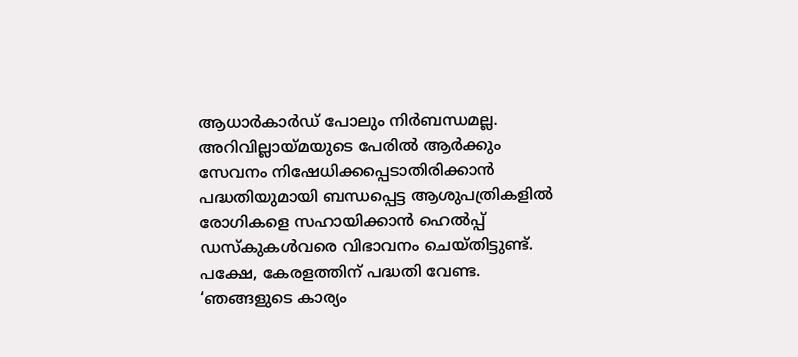ആധാര്‍കാര്‍ഡ് പോലും നിര്‍ബന്ധമല്ല. അറിവില്ലായ്‌മയുടെ പേരില്‍ ആര്‍ക്കും സേവനം നിഷേധിക്കപ്പെടാതിരിക്കാന്‍ പദ്ധതിയുമായി ബന്ധപ്പെട്ട ആശുപത്രികളില്‍ രോഗികളെ സഹായിക്കാന്‍ ഹെല്‍പ്പ് ഡസ്‌കുകള്‍വരെ വിഭാവനം ചെയ്തിട്ടുണ്ട്. പക്ഷേ, കേരളത്തിന് പദ്ധതി വേണ്ട. ‘ഞങ്ങളുടെ കാര്യം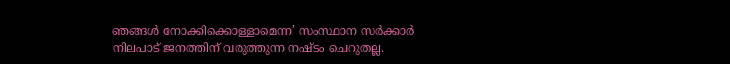ഞങ്ങള്‍ നോക്കിക്കൊള്ളാമെന്ന’ സംസ്ഥാന സര്‍ക്കാര്‍ നിലപാട് ജനത്തിന് വരുത്തുന്ന നഷ്ടം ചെറുതല്ല.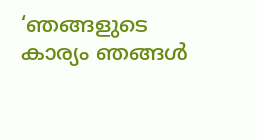‘ഞങ്ങളുടെ കാര്യം ഞങ്ങള്‍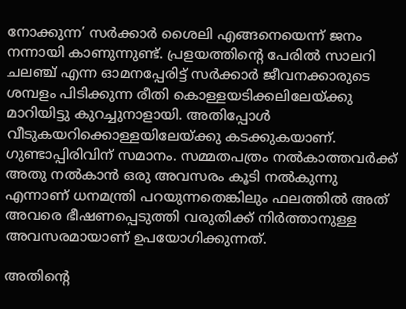നോക്കുന്ന’ സര്‍ക്കാര്‍ ശൈലി എങ്ങനെയെന്ന് ജനം നന്നായി കാണുന്നുണ്ട്. പ്രളയത്തിന്റെ പേരില്‍ സാലറി ചലഞ്ച് എന്ന ഓമനപ്പേരിട്ട് സര്‍ക്കാര്‍ ജീവനക്കാരുടെ ശമ്പളം പിടിക്കുന്ന രീതി കൊള്ളയടിക്കലിലേയ്‌ക്കു മാറിയിട്ടു കുറച്ചുനാളായി. അതിപ്പോള്‍ വീടുകയറിക്കൊള്ളയിലേയ്‌ക്കു കടക്കുകയാണ്. ഗുണ്ടാപ്പിരിവിന് സമാനം. സമ്മതപത്രം നല്‍കാത്തവര്‍ക്ക് അതു നല്‍കാന്‍ ഒരു അവസരം കൂടി നല്‍കുന്നു എന്നാണ് ധനമന്ത്രി പറയുന്നതെങ്കിലും ഫലത്തില്‍ അത് അവരെ ഭീഷണപ്പെടുത്തി വരുതിക്ക് നിര്‍ത്താനുള്ള അവസരമായാണ് ഉപയോഗിക്കുന്നത്.

അതിന്റെ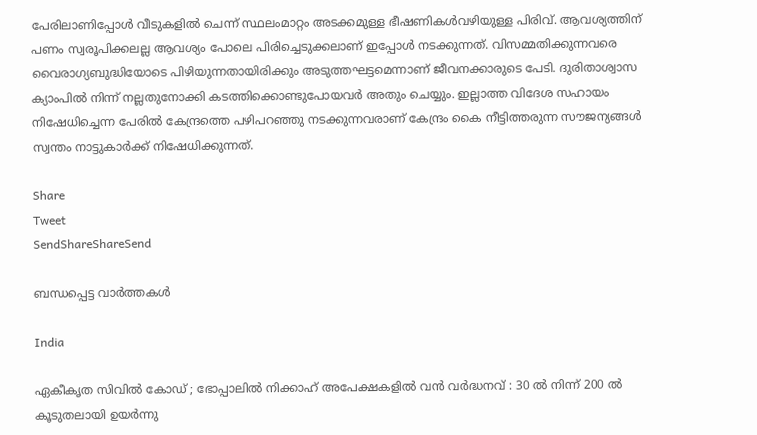പേരിലാണിപ്പോള്‍ വീടുകളില്‍ ചെന്ന് സ്ഥലംമാറ്റം അടക്കമുള്ള ഭീഷണികള്‍വഴിയുള്ള പിരിവ്. ആവശ്യത്തിന് പണം സ്വരൂപിക്കലല്ല ആവശ്യം പോലെ പിരിച്ചെടുക്കലാണ് ഇപ്പോള്‍ നടക്കുന്നത്. വിസമ്മതിക്കുന്നവരെ വൈരാഗ്യബുദ്ധിയോടെ പിഴിയുന്നതായിരിക്കും അടുത്തഘട്ടമെന്നാണ് ജീവനക്കാരുടെ പേടി. ദുരിതാശ്വാസ ക്യാംപില്‍ നിന്ന് നല്ലതുനോക്കി കടത്തിക്കൊണ്ടുപോയവര്‍ അതും ചെയ്യും. ഇല്ലാത്ത വിദേശ സഹായം നിഷേധിച്ചെന്ന പേരില്‍ കേന്ദ്രത്തെ പഴിപറഞ്ഞു നടക്കുന്നവരാണ് കേന്ദ്രം കൈ നീട്ടിത്തരുന്ന സൗജന്യങ്ങള്‍ സ്വന്തം നാട്ടുകാര്‍ക്ക് നിഷേധിക്കുന്നത്.

Share
Tweet
SendShareShareSend

ബന്ധപ്പെട്ട വാര്‍ത്തകള്‍

India

ഏകീകൃത സിവിൽ കോഡ് ; ഭോപ്പാലിൽ നിക്കാഹ് അപേക്ഷകളിൽ വൻ വർദ്ധനവ് : 30 ൽ നിന്ന് 200 ൽ കൂടുതലായി ഉയർന്നു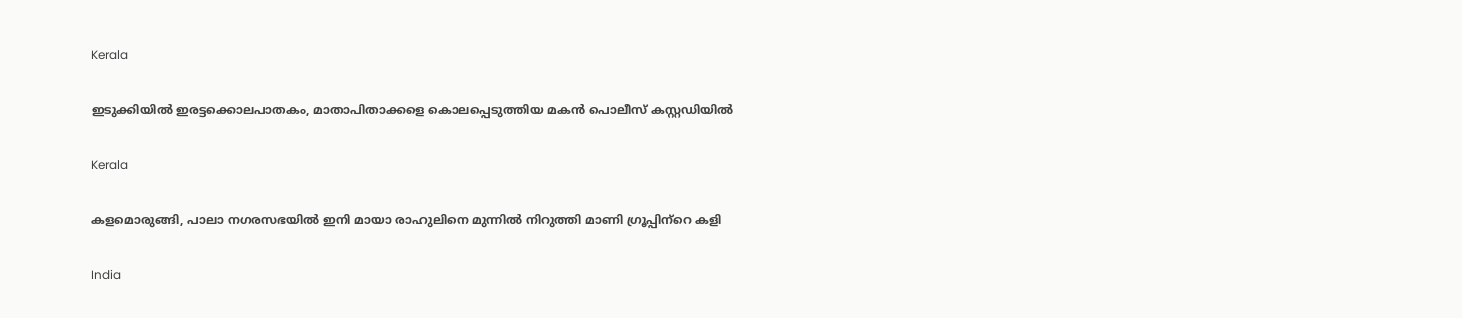Kerala

ഇടുക്കിയില്‍ ഇരട്ടക്കൊലപാതകം, മാതാപിതാക്കളെ കൊലപ്പെടുത്തിയ മകന്‍ പൊലീസ് കസ്റ്റഡിയില്‍

Kerala

കളമൊരുങ്ങി, പാലാ നഗരസഭയില്‍ ഇനി മായാ രാഹുലിനെ മുന്നില്‍ നിറുത്തി മാണി ഗ്രൂപ്പിന്‌റെ കളി

India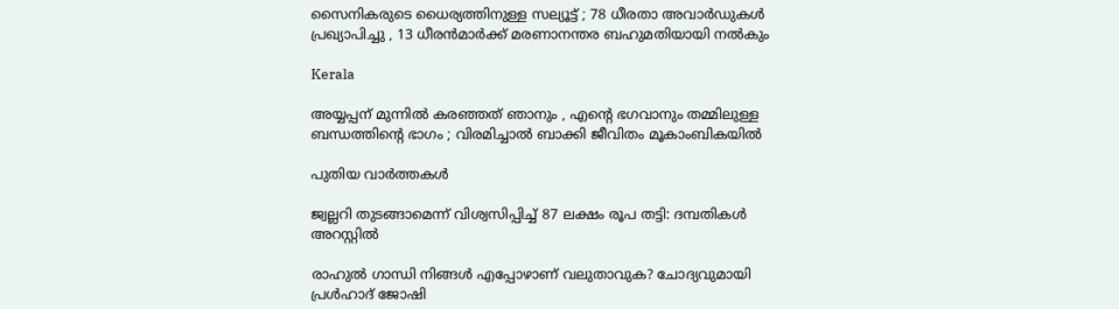സൈനികരുടെ ധൈര്യത്തിനുള്ള സല്യൂട്ട് ; 78 ധീരതാ അവാർഡുകൾ പ്രഖ്യാപിച്ചു , 13 ധീരൻമാർക്ക് മരണാനന്തര ബഹുമതിയായി നൽകും

Kerala

അയ്യപ്പന് മുന്നിൽ കരഞ്ഞത് ഞാനും , എന്റെ ഭഗവാനും തമ്മിലുള്ള ബന്ധത്തിന്റെ ഭാഗം ; വിരമിച്ചാൽ ബാക്കി ജീവിതം മൂകാംബികയിൽ

പുതിയ വാര്‍ത്തകള്‍

ജ്വല്ലറി തുടങ്ങാമെന്ന് വിശ്വസിപ്പിച്ച് 87 ലക്ഷം രൂപ തട്ടി: ദമ്പതികള്‍ അറസ്റ്റില്‍

രാഹുല്‍ ഗാന്ധി നിങ്ങള്‍ എപ്പോഴാണ് വലുതാവുക? ചോദ്യവുമായി പ്രള്‍ഹാദ് ജോഷി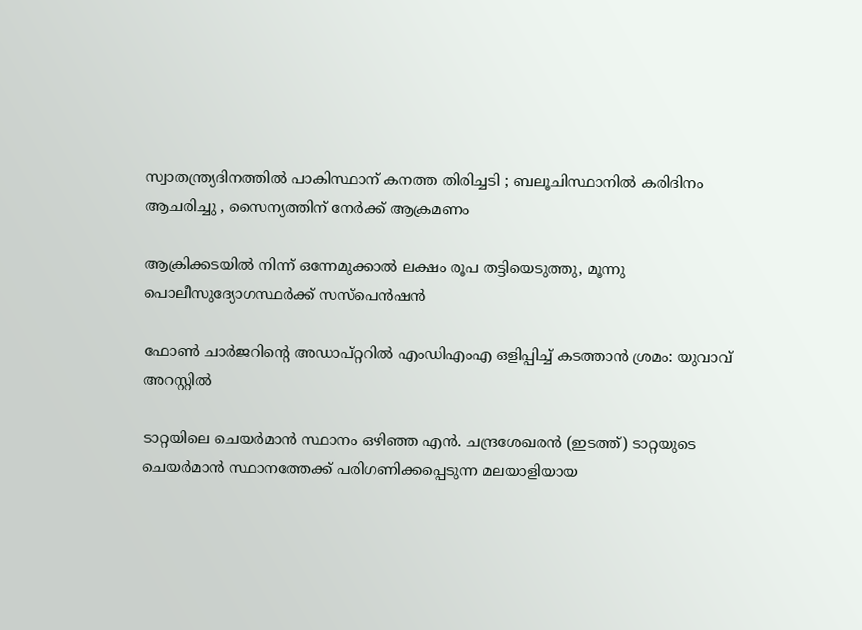സ്വാതന്ത്ര്യദിനത്തിൽ പാകിസ്ഥാന് കനത്ത തിരിച്ചടി ; ബലൂചിസ്ഥാനിൽ കരിദിനം ആചരിച്ചു , സൈന്യത്തിന് നേർക്ക് ആക്രമണം

ആക്രിക്കടയില്‍ നിന്ന് ഒന്നേമുക്കാല്‍ ലക്ഷം രൂപ തട്ടിയെടുത്തു, മൂന്നു പൊലീസുദ്യോഗസ്ഥര്‍ക്ക് സസ്‌പെന്‍ഷന്‍

ഫോണ്‍ ചാര്‍ജറിന്റെ അഡാപ്റ്ററില്‍ എംഡിഎംഎ ഒളിപ്പിച്ച് കടത്താന്‍ ശ്രമം: യുവാവ് അറസ്റ്റില്‍

ടാറ്റയിലെ ചെയര്‍മാന്‍ സ്ഥാനം ഒഴിഞ്ഞ എന്‍. ചന്ദ്രശേഖരന്‍ (ഇടത്ത്) ടാറ്റയുടെ ചെയര്‍മാന്‍ സ്ഥാനത്തേക്ക് പരിഗണിക്കപ്പെടുന്ന മലയാളിയായ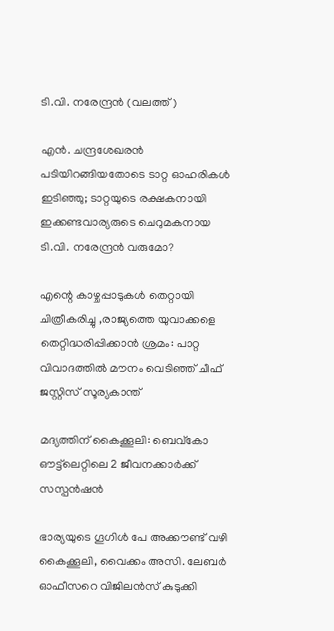ടി.വി. നരേന്ദ്രന്‍ (വലത്ത്)

എന്‍. ചന്ദ്രശേഖരന്‍ പടിയിറങ്ങിയതോടെ ടാറ്റ ഓഹരികള്‍ ഇടിഞ്ഞു; ടാറ്റയുടെ രക്ഷകനായി ഇക്കണ്ടവാര്യരുടെ ചെറുമകനായ ടി.വി. നരേന്ദ്രന്‍ വരുമോ?

എന്റെ കാഴ്ചപ്പാടുകൾ തെറ്റായി ചിത്രീകരിച്ചു ,രാജ്യത്തെ യുവാക്കളെ തെറ്റിദ്ധരിപ്പിക്കാൻ ശ്രമം: പാറ്റ വിവാദത്തിൽ മൗനം വെടിഞ്ഞ് ചീഫ് ജസ്റ്റിസ് സൂര്യകാന്ത്

മദ്യത്തിന് കൈക്കൂലി: ബെവ്‌കോ ഔട്ട്‌ലെറ്റിലെ 2 ജീവനക്കാര്‍ക്ക് സസ്പന്‍ഷന്‍

ഭാര്യയുടെ ഗൂഗിള്‍ പേ അക്കൗണ്ട് വഴി കൈക്കൂലി, വൈക്കം അസി. ലേബര്‍ ഓഫീസറെ വിജിലന്‍സ് കുടുക്കി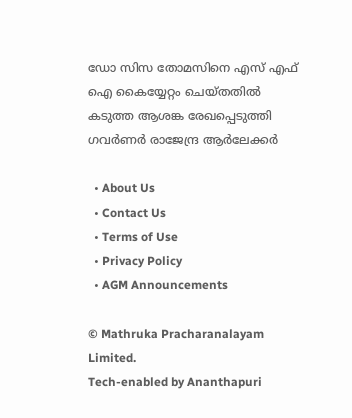ഡോ സിസ തോമസിനെ എസ് എഫ് ഐ കൈയ്യേറ്റം ചെയ്തതില്‍ കടുത്ത ആശങ്ക രേഖപ്പെടുത്തി ഗവര്‍ണര്‍ രാജേന്ദ്ര ആര്‍ലേക്കര്‍

  • About Us
  • Contact Us
  • Terms of Use
  • Privacy Policy
  • AGM Announcements

© Mathruka Pracharanalayam Limited.
Tech-enabled by Ananthapuri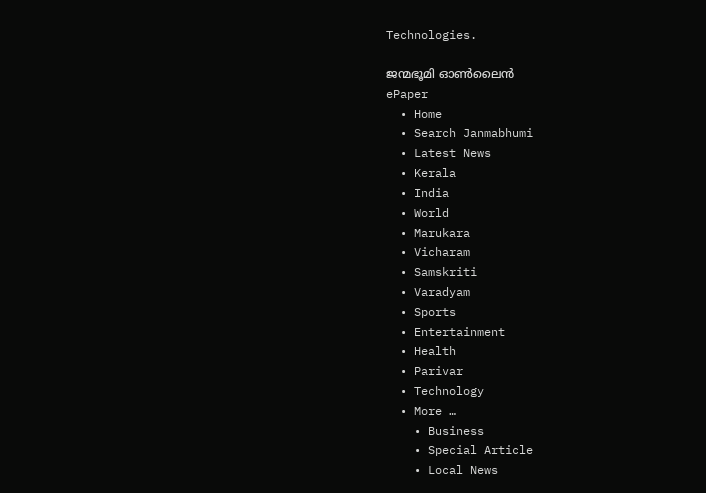Technologies.

ജന്മഭൂമി ഓണ്‍ലൈന്‍
ePaper
  • Home
  • Search Janmabhumi
  • Latest News
  • Kerala
  • India
  • World
  • Marukara
  • Vicharam
  • Samskriti
  • Varadyam
  • Sports
  • Entertainment
  • Health
  • Parivar
  • Technology
  • More …
    • Business
    • Special Article
    • Local News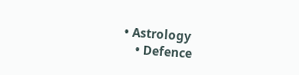• Astrology
    • Defence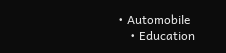• Automobile
    • Education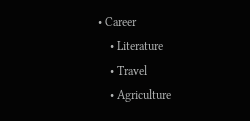• Career
    • Literature
    • Travel
    • Agriculture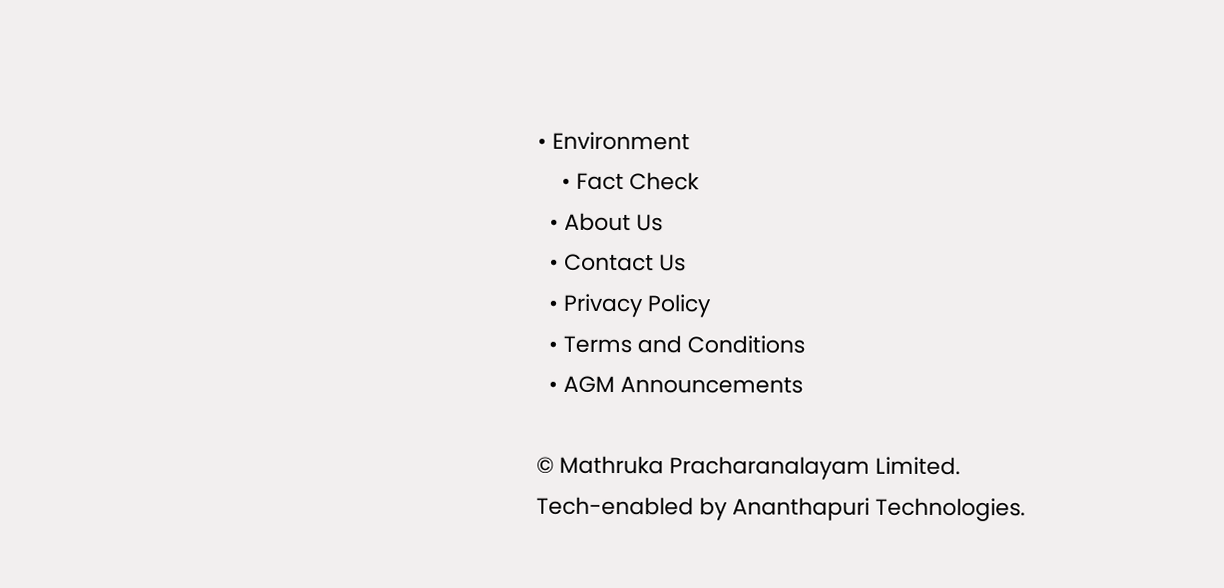• Environment
    • Fact Check
  • About Us
  • Contact Us
  • Privacy Policy
  • Terms and Conditions
  • AGM Announcements

© Mathruka Pracharanalayam Limited.
Tech-enabled by Ananthapuri Technologies.